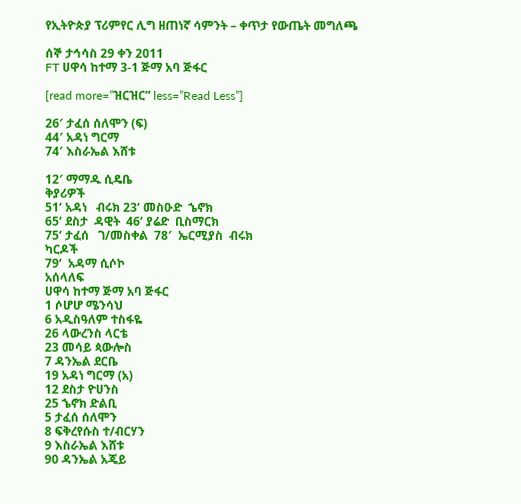የኢትዮጵያ ፕሪምየር ሊግ ዘጠነኛ ሳምንት – ቀጥታ የውጤት መግለጫ

ሰኞ ታኅሳስ 29 ቀን 2011
FT ሀዋሳ ከተማ 3-1 ጅማ አባ ጅፋር

[read more=”ዝርዝር” less=”Read Less”]

26′ ታፈሰ ሰለሞን (ፍ)
44′ አዳነ ግርማ
74′ እስራኤል እሸቱ

12′ ማማዱ ሲዴቤ
ቅያሪዎች
51‘ አዳነ   ብሩክ 23‘ መስዑድ  ኄኖክ
65‘ ደስታ  ዳዊት  46‘ ያሬድ  ቢስማርክ
75‘ ታፈሰ   ገ/መስቀል  78′  ኤርሚያስ  ብሩክ
ካርዶች
79‘  አዳማ ሲሶኮ
አሰላለፍ
ሀዋሳ ከተማ ጅማ አባ ጅፋር
1 ሶሆሆ ሜንሳህ
6 አዲስዓለም ተስፋዬ
26 ላውረንስ ላርቴ
23 መሳይ ጳውሎስ
7 ዳንኤል ደርቤ
19 አዳነ ግርማ (አ)
12 ደስታ ዮሀንስ
25 ኄኖክ ድልቢ
5 ታፈሰ ሰለሞን
8 ፍቅረየሱስ ተ/ብርሃን
9 እስራኤል እሸቱ
90 ዳንኤል አጄይ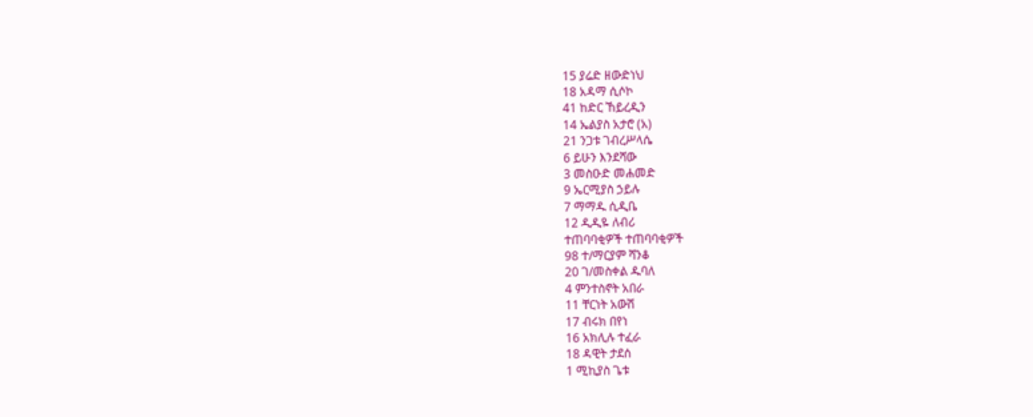15 ያሬድ ዘውድነህ
18 አዳማ ሲሶኮ
41 ከድር ኸይረዲን
14 ኤልያስ አታሮ (አ)
21 ንጋቱ ገብረሥላሴ
6 ይሁን እንደሻው
3 መስዑድ መሐመድ
9 ኤርሚያስ ኃይሉ
7 ማማዱ ሲዲቤ
12 ዲዲዬ ለብሪ
ተጠባባቂዎች ተጠባባቂዎች
98 ተ/ማርያም ሻንቆ
20 ገ/መስቀል ዱባለ
4 ምንተስኖት አበራ
11 ቸርነት አውሽ
17 ብሩክ በየነ
16 አክሊሉ ተፈራ
18 ዳዊት ታደሰ
1 ሚኪያስ ጌቱ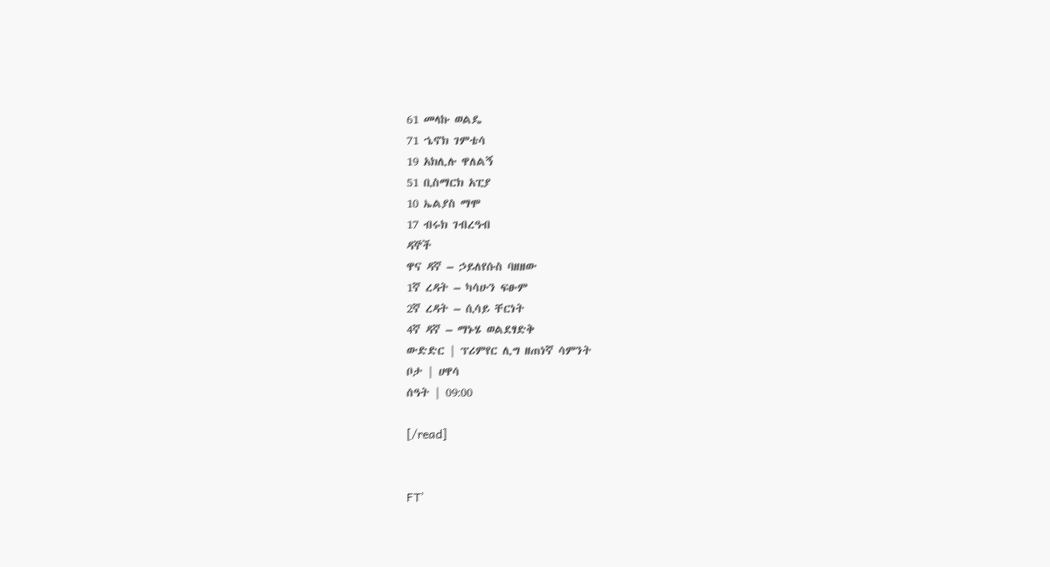61 መላኩ ወልዴ
71 ኄኖክ ገምቴሳ
19 አክሊሉ ዋለልኝ
51 ቢስማርክ አፒያ
10 ኤልያስ ማሞ
17 ብሩክ ገብረዓብ
ዳኞች
ዋና ዳኛ – ኃይለየሱስ ባዘዘው
1ኛ ረዳት – ካሳሁን ፍፁም
2ኛ ረዳት – ሲሳይ ቸርነት
4ኛ ዳኛ – ማኑሄ ወልደፃድቅ
ውድድር | ፕሪምየር ሊግ ዘጠነኛ ሳምንት
ቦታ | ሀዋሳ
ሰዓት | 09:00

[/read]


FT’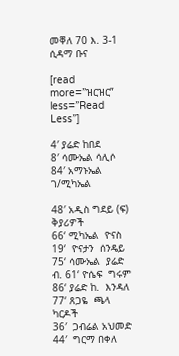መቐለ 70 እ. 3-1 ሲዳማ ቡና

[read more=”ዝርዝር” less=”Read Less”]

4′ ያሬድ ከበደ
8′ ሳሙኤል ሳሊሶ
84′ አማኑኤል ገ/ሚካኤል

48′ አዲስ ግደይ (ፍ)
ቅያሪዎች
66‘ ሚካኤል  ዮናስ 19‘  ዮናታን  ሰንዴይ
75‘ ሳሙኤል  ያሬድ ብ. 61‘ ዮሴፍ  ግሩም
86‘ ያሬድ ከ.  እንዳለ 77‘ ጸጋዬ  ጫላ
ካርዶች
36′  ጋብሬል አህመድ 44′  ግርማ በቀለ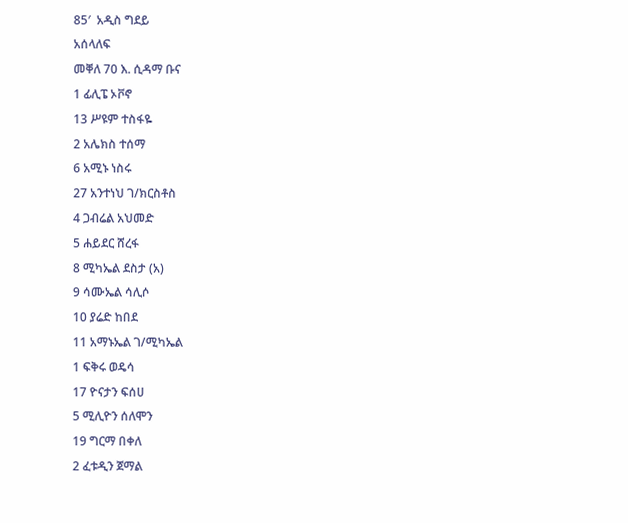85′  አዲስ ግደይ
አሰላለፍ
መቐለ 70 እ. ሲዳማ ቡና
1 ፊሊፔ ኦቮኖ
13 ሥዩም ተስፋዬ
2 አሌክስ ተሰማ
6 አሚኑ ነስሩ
27 አንተነህ ገ/ክርስቶስ
4 ጋብሬል አህመድ
5 ሐይደር ሸረፋ
8 ሚካኤል ደስታ (አ)
9 ሳሙኤል ሳሊሶ
10 ያሬድ ከበደ
11 አማኑኤል ገ/ሚካኤል
1 ፍቅሩ ወዴሳ
17 ዮናታን ፍሰሀ
5 ሚሊዮን ሰለሞን
19 ግርማ በቀለ
2 ፈቱዲን ጀማል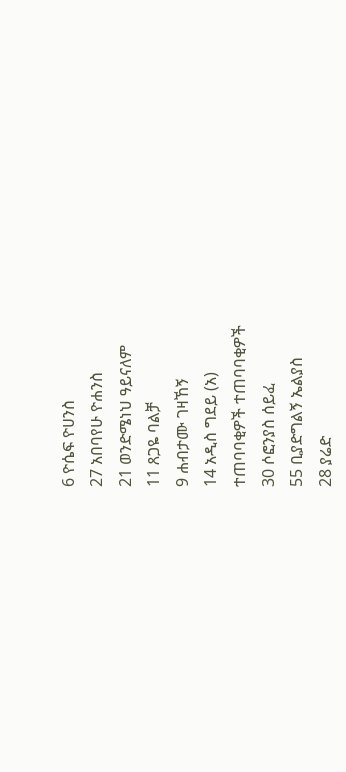6 ዮሴፍ ዮሀንስ
27 አበባየሁ ዮሐንስ
21 ወንድሜነህ ዓይናለም
11 ጸጋዬ ባልቻ
9 ሐብታሙ ገዛኸኝ
14 አዲስ ግደይ (አ)
ተጠባባቂዎች ተጠባባቂዎች
30 ሶፎንያስ ሰይፈ
55 ቢያድግልኝ ኤልያስ
28 ያሬድ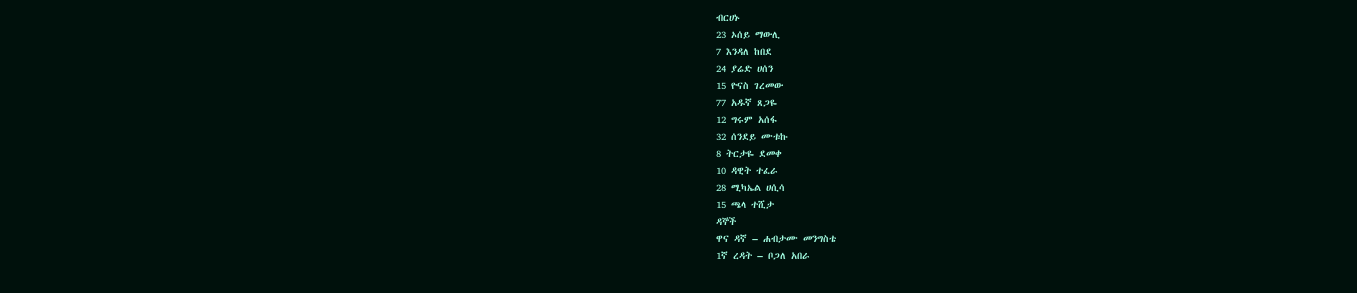ብርሀኑ
23 ኦሰይ ማውሊ
7 እንዳለ ከበደ
24 ያሬድ ሀሰን
15 ዮናስ ገረመው
77 አዱኛ ጸጋዬ
12 ግሩም አሰፋ
32 ሰንደይ ሙቱኩ
8 ትርታዬ ደመቀ
10 ዳዊት ተፈራ
28 ሚካኤል ሀሲሳ
15 ጫላ ተሺታ
ዳኞች
ዋና ዳኛ – ሐብታሙ መንግስቴ
1ኛ ረዳት – ቦጋለ አበራ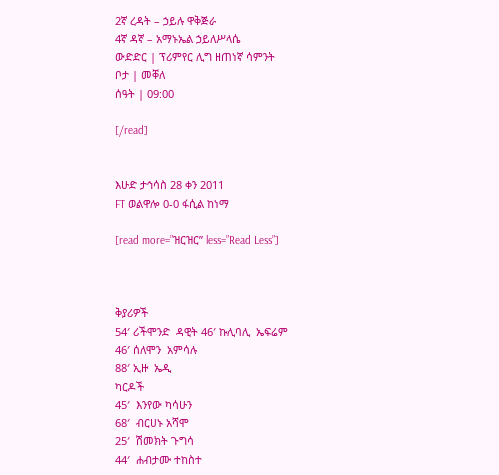2ኛ ረዳት – ኃይሉ ዋቅጅራ
4ኛ ዳኛ – አማኑኤል ኃይለሥላሴ
ውድድር | ፕሪምየር ሊግ ዘጠነኛ ሳምንት
ቦታ | መቐለ
ሰዓት | 09:00

[/read]


እሁድ ታኅሳስ 28 ቀን 2011
FT ወልዋሎ 0-0 ፋሲል ከነማ

[read more=”ዝርዝር” less=”Read Less”]



ቅያሪዎች
54′ ሪችሞንድ  ዳዊት 46′ ኩሊባሊ  ኤፍሬም
46′ ሰለሞን  አምሳሉ
88′ ኢዙ  ኤዲ
ካርዶች
45′  እንየው ካሳሁን
68′  ብርሀኑ አሻሞ
25′  ሽመክት ጉግሳ
44′  ሐብታሙ ተከስተ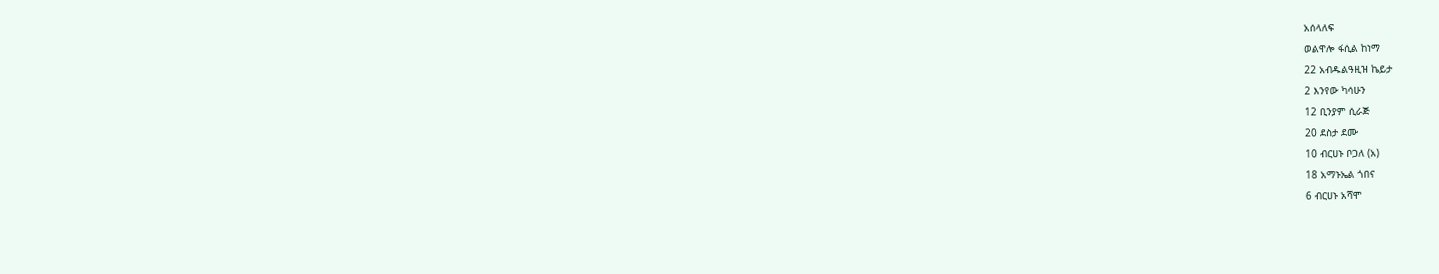አሰላለፍ
ወልዋሎ ፋሲል ከነማ
22 አብዱልዓዚዝ ኬይታ
2 እንየው ካሳሁን
12 ቢንያም ሲራጅ
20 ደስታ ደሙ
10 ብርሀኑ ቦጋለ (አ)
18 አማኑኤል ጎበና
6 ብርሀኑ አሻሞ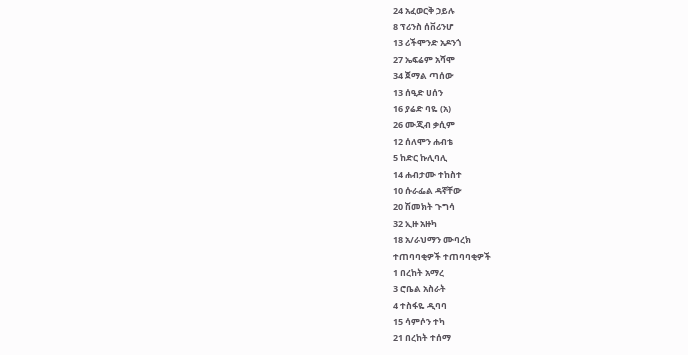24 አፈወርቅ ኃይሉ
8 ፕሪንስ ሰቨሪንሆ
13 ሪችሞንድ አዶንጎ
27 ኤፍሬም አሻሞ
34 ጀማል ጣሰው
13 ሰዒድ ሀሰን
16 ያሬድ ባዬ (አ)
26 ሙጂብ ቃሲም
12 ሰለሞን ሐብቴ
5 ከድር ኩሊባሊ
14 ሐብታሙ ተከስተ
10 ሱራፌል ዳኛቸው
20 ሽመክት ጉግሳ
32 ኢዙ አዙካ
18 አ/ራህማን ሙባረክ
ተጠባባቂዎች ተጠባባቂዎች
1 በረከት አማረ
3 ሮቤል አስራት
4 ተስፋዬ ዲባባ
15 ሳምሶን ተካ
21 በረከት ተሰማ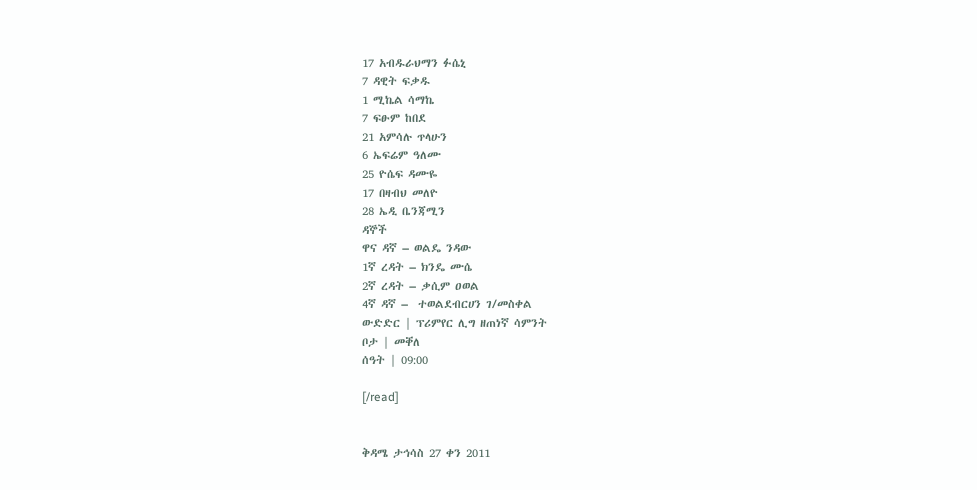17 አብዱራህማን ፉሴኒ
7 ዳዊት ፍቃዱ
1 ሚኬል ሳማኬ
7 ፍፁም ከበደ
21 አምሳሉ ጥላሁን
6 ኤፍሬም ዓለሙ
25 ዮሴፍ ዳሙዬ
17 በዛብህ መለዮ
28 ኤዲ ቤንጃሚን
ዳኞች
ዋና ዳኛ – ወልዴ ንዳው
1ኛ ረዳት – ክንዴ ሙሴ
2ኛ ረዳት – ቃሲም ዐወል
4ኛ ዳኛ –  ተወልደብርሀን ገ/መስቀል
ውድድር | ፕሪምየር ሊግ ዘጠነኛ ሳምንት
ቦታ | መቐለ
ሰዓት | 09:00

[/read]


ቅዳሜ ታኅሳስ 27 ቀን 2011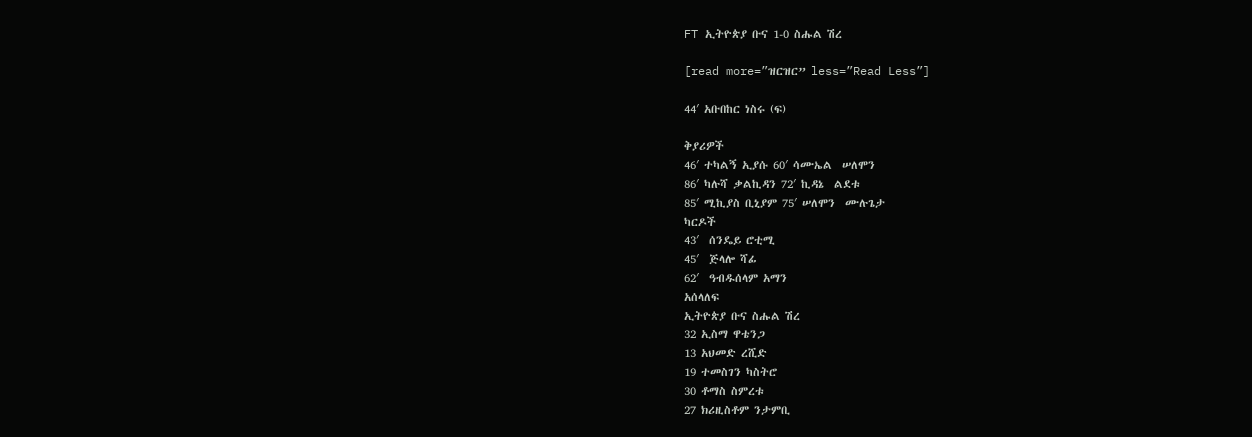FT ኢትዮጵያ ቡና 1-0 ስሑል ሽረ

[read more=”ዝርዝር” less=”Read Less”]

44′ አቡበከር ነስሩ (ፍ)

ቅያሪዎች
46′ ተካልኝ ኢያሱ 60′ ሳሙኤል  ሠለሞን
86′ ካሉሻ ቃልኪዳን 72′ ኪዳኔ  ልደቱ
85′ ሚኪያስ ቢኒያም 75′ ሠለሞን  ሙሉጌታ
ካርዶች
43′  ሰንዴይ ሮቲሚ
45′  ጅላሎ ሻፊ
62′  ዓብዱሰላም አማን
አሰላለፍ
ኢትዮጵያ ቡና ስሑል ሽረ
32 ኢስማ ዋቴንጋ
13 አህመድ ረሺድ
19 ተመስገን ካስትሮ
30 ቶማስ ስምረቱ
27 ክሪዚስቶም ንታምቢ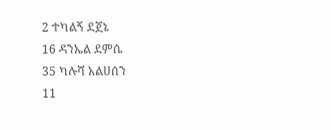2 ተካልኝ ደጀኔ
16 ዳንኤል ደምሴ
35 ካሉሻ አልሀሰን
11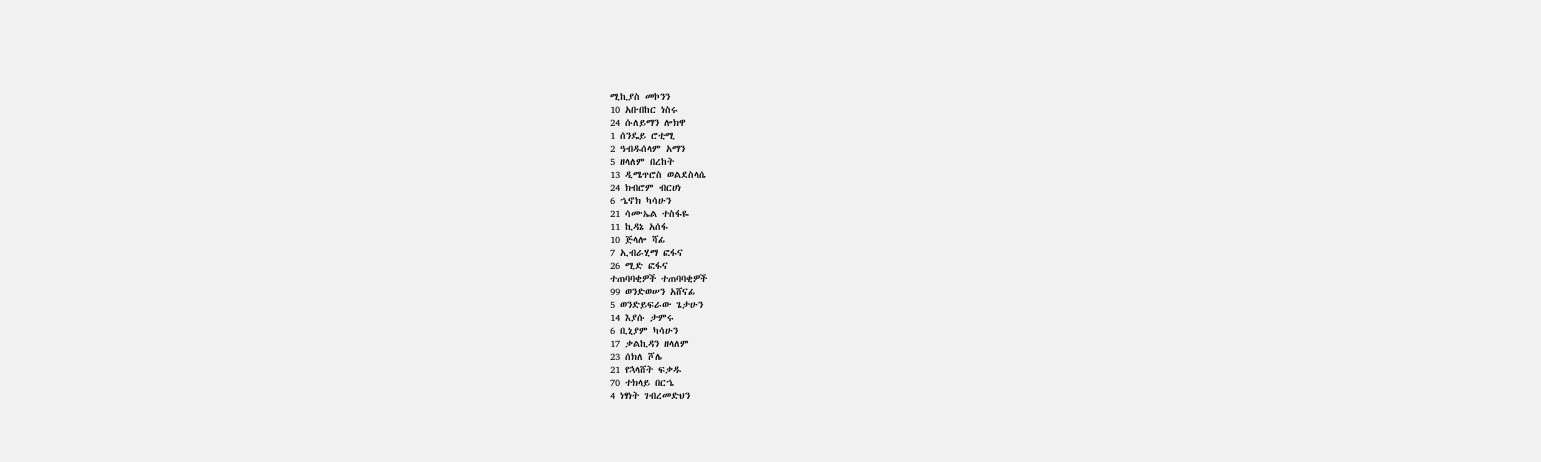ሚኪያስ መኮንን
10 አቡበከር ነስሩ
24 ሱለይማን ሎክዋ
1 ሰንዴይ ሮቲሚ
2 ዓብዱሰላም አማን
5 ዘላለም በረከት
13 ዲሜጥሮስ ወልደስላሴ
24 ክብሮም ብርሀነ
6 ኄኖክ ካሳሁን
21 ሳሙኤል ተስፋዬ
11 ኪዳኔ አሰፋ
10 ጅላሎ ሻፊ
7 ኢብራሂማ ፎፋና
26 ሚድ ፎፋና
ተጠባባቂዎች ተጠባባቂዎች
99 ወንድወሠን አሸናፊ
5 ወንድይፍራው ጌታሁን
14 እያሱ ታምሩ
6 ቢኒያም ካሳሁን
17 ቃልኪዳን ዘላለም
23 ሰክለ ሾሌ
21 የኋላሸት ፍቃዱ
70 ተክላይ በርኄ
4 ነፃነት ገብረመድህን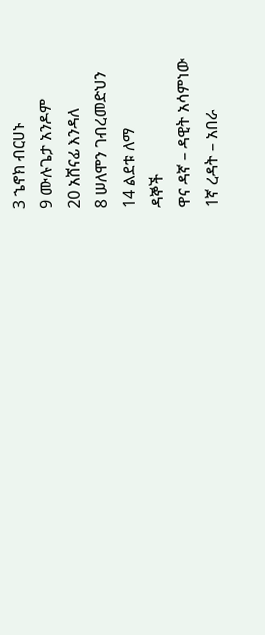3 ኄኖክ ብርሀኑ
9 ሙሉጌታ አንዶም
20 አሸናፊ እንዳለ
8 ሠለሞን ገብረመድህን
14 ልደቱ ለማ
ዳኞች
ዋና ዳኛ – ዳዊት አሳምነው
1ኛ ረዳት – አበራ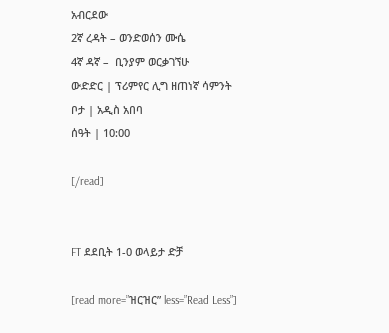አብርደው
2ኛ ረዳት – ወንድወሰን ሙሴ
4ኛ ዳኛ –  ቢንያም ወርቃገኘሁ
ውድድር | ፕሪምየር ሊግ ዘጠነኛ ሳምንት
ቦታ | አዲስ አበባ
ሰዓት | 10:00

[/read]


FT ደደቢት 1-0 ወላይታ ድቻ

[read more=”ዝርዝር” less=”Read Less”]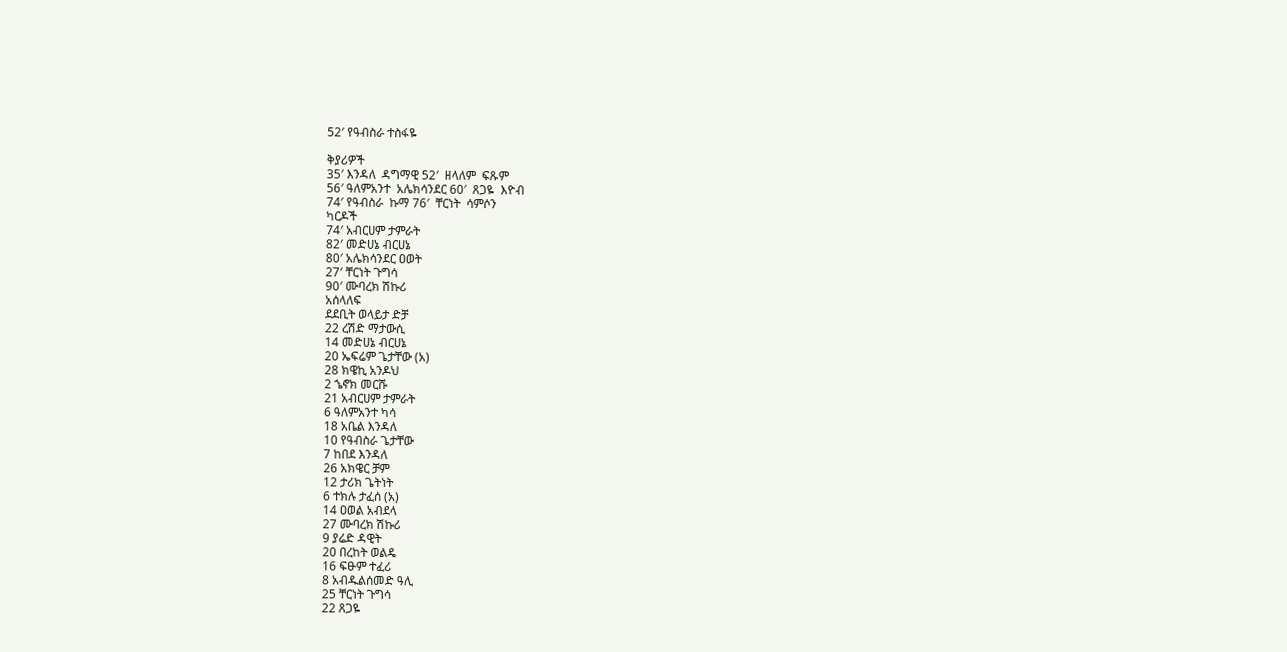52′ የዓብስራ ተስፋዬ

ቅያሪዎች
35′ እንዳለ  ዳግማዊ 52′  ዘላለም  ፍጹም
56′ ዓለምአንተ  አሌክሳንደር 60′  ጸጋዬ  እዮብ
74′ የዓብስራ  ኩማ 76′  ቸርነት  ሳምሶን
ካርዶች
74′ አብርሀም ታምራት
82′ መድሀኔ ብርሀኔ
80′ አሌክሳንደር ዐወት
27′ ቸርነት ጉግሳ
90′ ሙባረክ ሽኩሪ
አሰላለፍ
ደደቢት ወላይታ ድቻ
22 ረሽድ ማታውሲ
14 መድሀኔ ብርሀኔ
20 ኤፍሬም ጌታቸው (አ)
28 ክዌኪ አንዶህ
2 ኄኖክ መርሹ
21 አብርሀም ታምራት
6 ዓለምአንተ ካሳ
18 አቤል እንዳለ
10 የዓብስራ ጌታቸው
7 ከበደ እንዳለ
26 አክዌር ቻም
12 ታሪክ ጌትነት
6 ተክሉ ታፈሰ (አ)
14 ዐወል አብደላ
27 ሙባረክ ሽኩሪ
9 ያሬድ ዳዊት
20 በረከት ወልዴ
16 ፍፁም ተፈሪ
8 አብዱልሰመድ ዓሊ
25 ቸርነት ጉግሳ
22 ጸጋዬ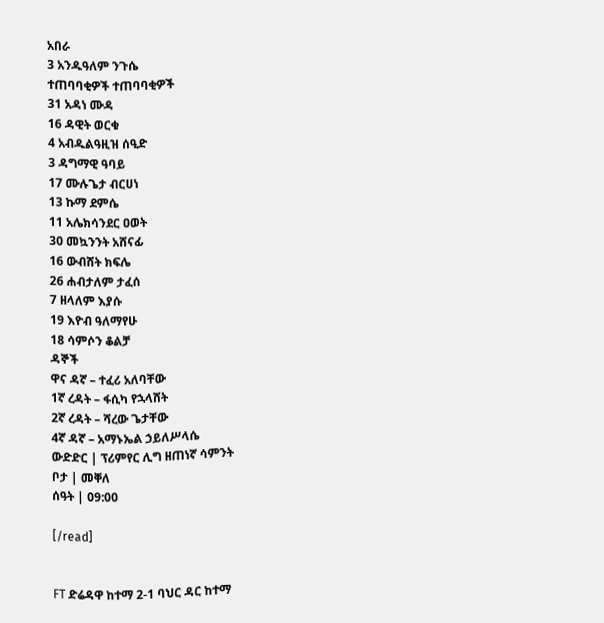አበራ
3 አንዱዓለም ንጉሴ
ተጠባባቂዎች ተጠባባቂዎች
31 አዳነ ሙዳ
16 ዳዊት ወርቁ
4 አብዱልዓዚዝ ሰዒድ
3 ዳግማዊ ዓባይ
17 ሙሉጌታ ብርሀነ
13 ኩማ ደምሴ
11 አሌክሳንደር ዐወት
30 መኳንንት አሸናፊ
16 ውብሸት ክፍሌ
26 ሐብታለም ታፈሰ
7 ዘላለም እያሱ
19 እዮብ ዓለማየሁ
18 ሳምሶን ቆልቻ
ዳኞች
ዋና ዳኛ – ተፈሪ አለባቸው
1ኛ ረዳት – ፋሲካ የኋላሸት
2ኛ ረዳት – ሻረው ጌታቸው
4ኛ ዳኛ – አማኑኤል ኃይለሥላሴ
ውድድር | ፕሪምየር ሊግ ዘጠነኛ ሳምንት
ቦታ | መቐለ
ሰዓት | 09:00

[/read]


FT ድሬዳዋ ከተማ 2-1 ባህር ዳር ከተማ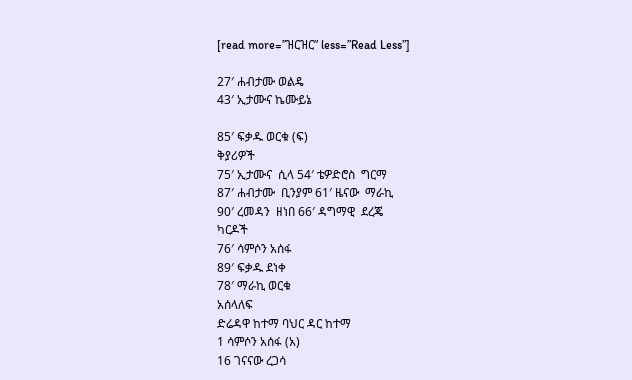[read more=”ዝርዝር” less=”Read Less”]

27′ ሐብታሙ ወልዴ
43′ ኢታሙና ኬሙይኔ

85′ ፍቃዱ ወርቁ (ፍ)
ቅያሪዎች
75′ ኢታሙና  ሲላ 54′ ቴዎድሮስ  ግርማ
87′ ሐብታሙ  ቢንያም 61′ ዜናው  ማራኪ
90′ ረመዳን  ዘነበ 66′ ዳግማዊ  ደረጄ
ካርዶች
76′ ሳምሶን አሰፋ
89′ ፍቃዱ ደነቀ
78′ ማራኪ ወርቁ
አሰላለፍ
ድሬዳዋ ከተማ ባህር ዳር ከተማ
1 ሳምሶን አሰፋ (አ)
16 ገናናው ረጋሳ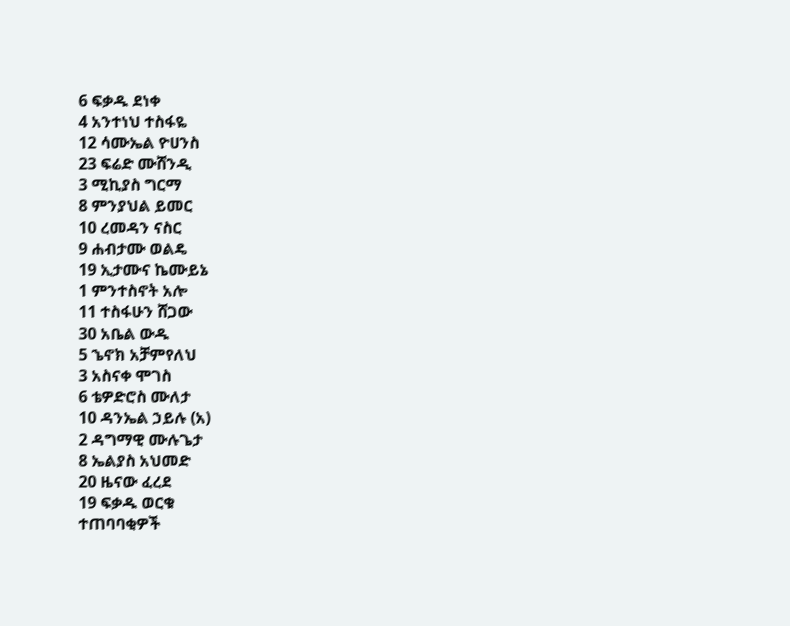6 ፍቃዱ ደነቀ
4 አንተነህ ተስፋዬ
12 ሳሙኤል ዮሀንስ
23 ፍሬድ ሙሸንዲ
3 ሚኪያስ ግርማ
8 ምንያህል ይመር
10 ረመዳን ናስር
9 ሐብታሙ ወልዴ
19 ኢታሙና ኬሙይኔ
1 ምንተስኖት አሎ
11 ተስፋሁን ሸጋው
30 አቤል ውዱ
5 ኄኖክ አቻምየለህ
3 አስናቀ ሞገስ
6 ቴዎድሮስ ሙለታ
10 ዳንኤል ኃይሉ (አ)
2 ዳግማዊ ሙሉጌታ
8 ኤልያስ አህመድ
20 ዜናው ፈረደ
19 ፍቃዱ ወርቁ
ተጠባባቂዎች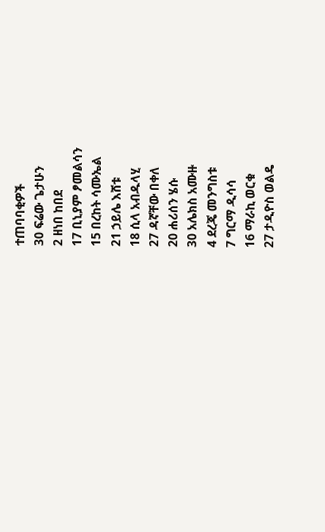ተጠባባቂዎች
30 ፍሬው ጌታሁን
2 ዘነበ ከበደ
17 ቢኒያም ፆመልሳን
15 በረከት ሳሙኤል
21 ኃይሌ እሸቱ
18 ሲላ አብዱላሂ
27 ዳኛቸው በቀለ
20 ሐሪሰን ሄሱ
30 አሌክስ አሙዙ
4 ደረጄ መንግስቱ
7 ግርማ ዲሳሳ
16 ማራኪ ወርቁ
27 ታዲዮስ ወልዴ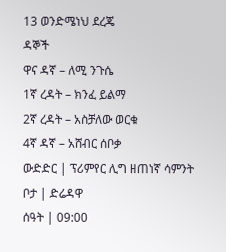13 ወንድሜነህ ደረጄ
ዳኞች
ዋና ዳኛ – ለሚ ንጉሴ
1ኛ ረዳት – ክንፈ ይልማ
2ኛ ረዳት – አስቻለው ወርቁ
4ኛ ዳኛ – አሸብር ሰቦቃ
ውድድር | ፕሪምየር ሊግ ዘጠነኛ ሳምንት
ቦታ | ድሬዳዋ
ሰዓት | 09:00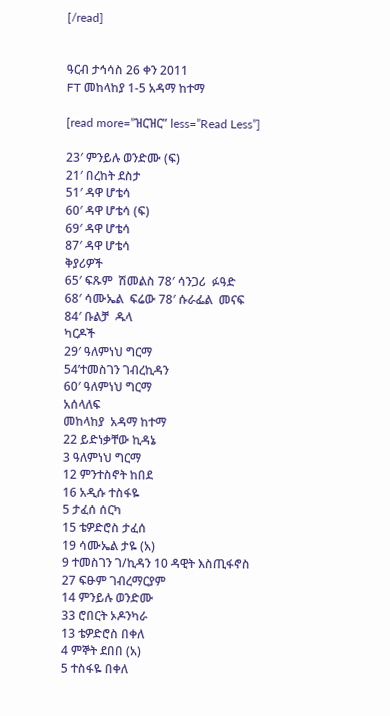[/read]


ዓርብ ታኅሳስ 26 ቀን 2011
FT መከላከያ 1-5 አዳማ ከተማ

[read more=”ዝርዝር” less=”Read Less”]

23′ ምንይሉ ወንድሙ (ፍ)
21′ በረከት ደስታ
51′ ዳዋ ሆቴሳ
60′ ዳዋ ሆቴሳ (ፍ)
69′ ዳዋ ሆቴሳ
87′ ዳዋ ሆቴሳ
ቅያሪዎች
65′ ፍጹም  ሽመልስ 78′ ሳንጋሪ  ፉዓድ
68′ ሳሙኤል  ፍሬው 78′ ሱራፌል  መናፍ
84′ ቡልቻ  ዱላ
ካርዶች
29′ ዓለምነህ ግርማ
54’ተመስገን ገብረኪዳን
60′ ዓለምነህ ግርማ
አሰላለፍ
መከላከያ  አዳማ ከተማ
22 ይድነቃቸው ኪዳኔ
3 ዓለምነህ ግርማ
12 ምንተስኖት ከበደ
16 አዲሱ ተስፋዬ
5 ታፈሰ ሰርካ
15 ቴዎድሮስ ታፈሰ
19 ሳሙኤል ታዬ (አ)
9 ተመስገን ገ/ኪዳን 10 ዳዊት እስጢፋኖስ
27 ፍፁም ገብረማርያም
14 ምንይሉ ወንድሙ
33 ሮበርት ኦዶንካራ
13 ቴዎድሮስ በቀለ
4 ምኞት ደበበ (አ)
5 ተስፋዬ በቀለ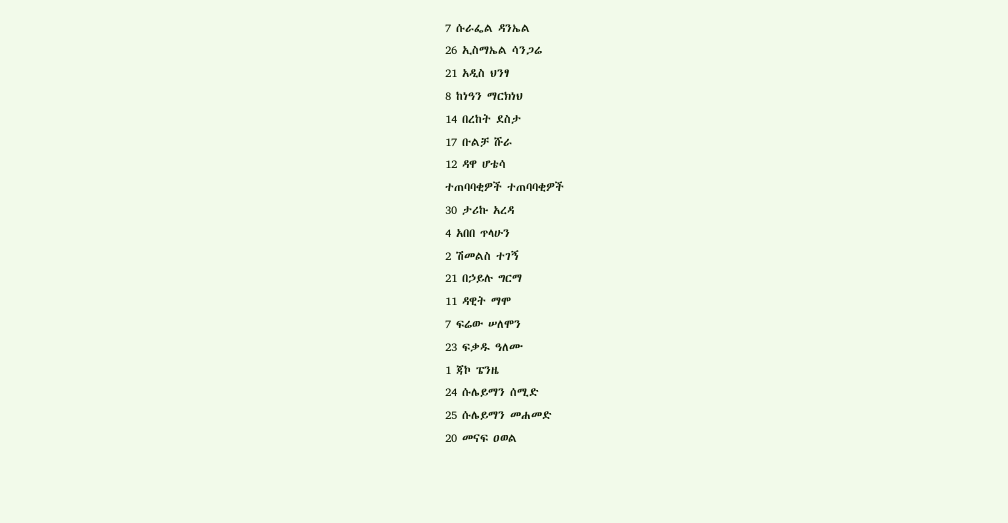7 ሱራፌል ዳንኤል
26 ኢስማኤል ሳንጋሬ
21 አዲስ ህንፃ
8 ከነዓን ማርክነህ
14 በረከት ደስታ
17 ቡልቻ ሹራ
12 ዳዋ ሆቴሳ
ተጠባባቂዎች ተጠባባቂዎች
30 ታሪኩ አረዳ
4 አበበ ጥላሁን
2 ሽመልስ ተገኝ
21 በኃይሉ ግርማ
11 ዳዊት ማሞ
7 ፍሬው ሠለሞን
23 ፍቃዱ ዓለሙ
1 ጃኮ ፔንዜ
24 ሱሌይማን ሰሚድ
25 ሱሌይማን መሐመድ
20 መናፍ ዐወል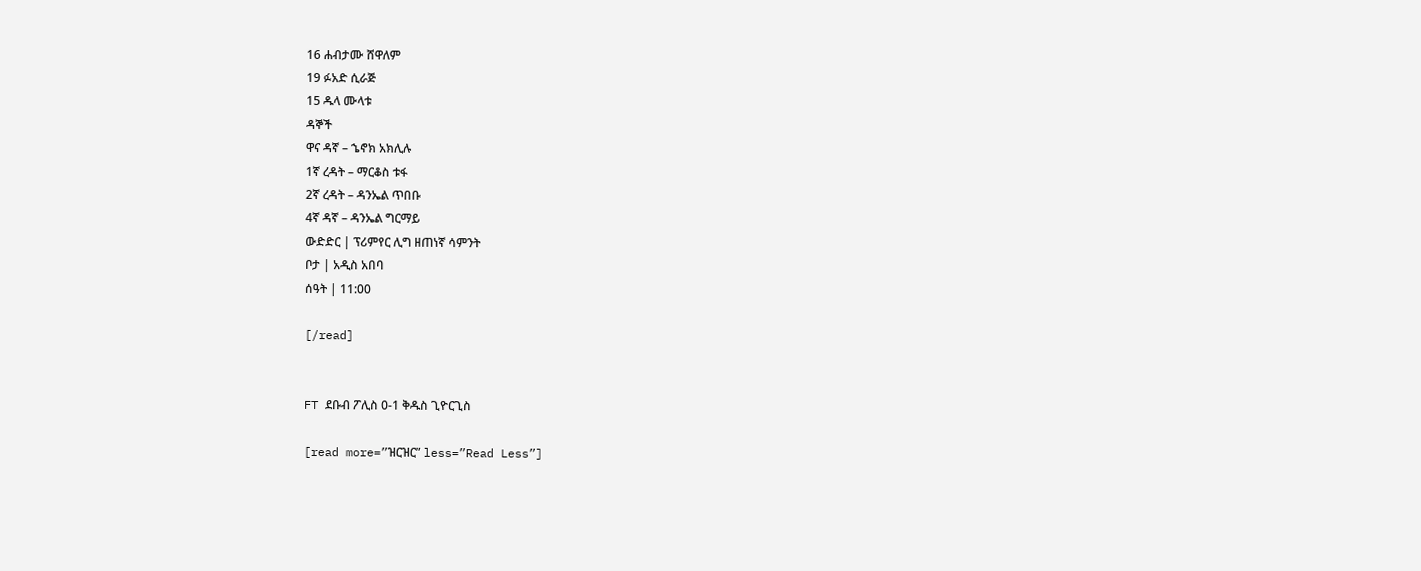16 ሐብታሙ ሸዋለም
19 ፉአድ ሲራጅ
15 ዱላ ሙላቱ
ዳኞች
ዋና ዳኛ – ኄኖክ አክሊሉ
1ኛ ረዳት – ማርቆስ ቱፋ
2ኛ ረዳት – ዳንኤል ጥበቡ
4ኛ ዳኛ – ዳንኤል ግርማይ
ውድድር | ፕሪምየር ሊግ ዘጠነኛ ሳምንት
ቦታ | አዲስ አበባ
ሰዓት | 11:00

[/read]


FT ደቡብ ፖሊስ 0-1 ቅዱስ ጊዮርጊስ

[read more=”ዝርዝር” less=”Read Less”]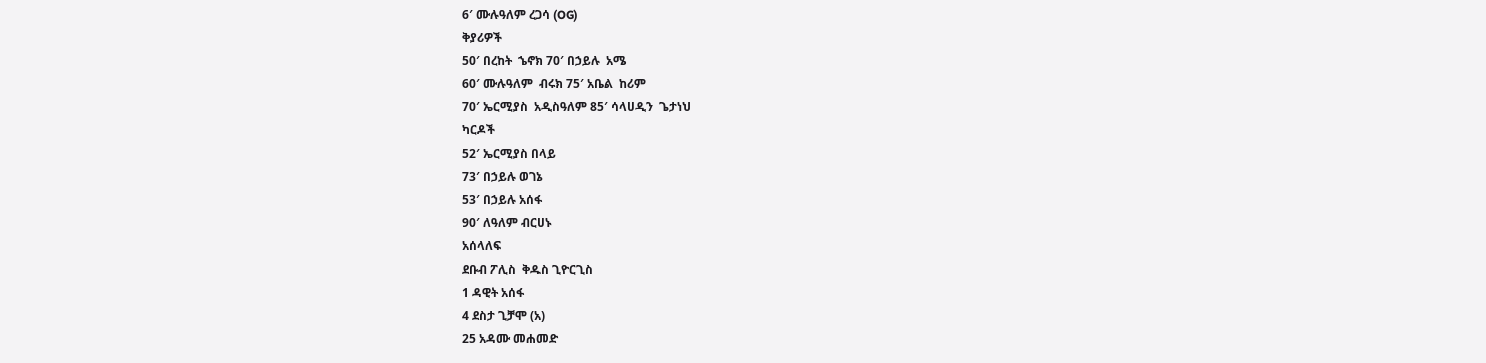6′ ሙሉዓለም ረጋሳ (OG)
ቅያሪዎች
50′ በረከት  ኄኖክ 70′ በኃይሉ  አሜ
60′ ሙሉዓለም  ብሩክ 75′ አቤል  ከሪም
70′ ኤርሚያስ  አዲስዓለም 85′ ሳላሀዲን  ጌታነህ
ካርዶች
52′ ኤርሚያስ በላይ
73′ በኃይሉ ወገኔ
53′ በኃይሉ አሰፋ
90′ ለዓለም ብርሀኑ
አሰላለፍ
ደቡብ ፖሊስ  ቅዱስ ጊዮርጊስ
1 ዳዊት አሰፋ
4 ደስታ ጊቻሞ (አ)
25 አዳሙ መሐመድ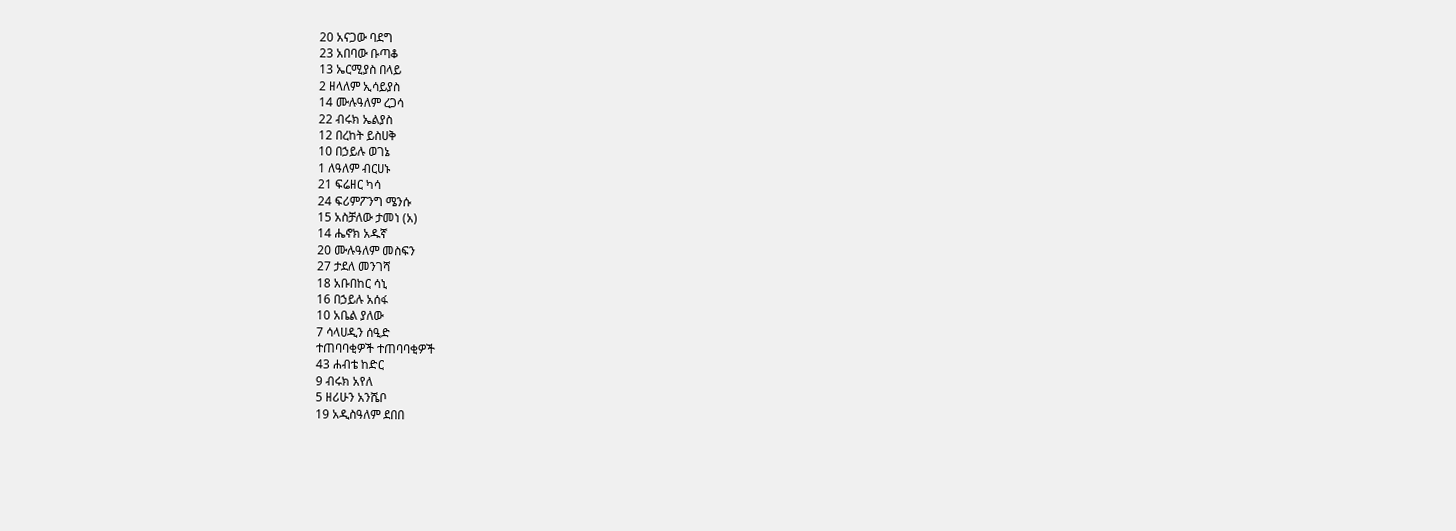20 አናጋው ባደግ
23 አበባው ቡጣቆ
13 ኤርሚያስ በላይ
2 ዘላለም ኢሳይያስ
14 ሙሉዓለም ረጋሳ
22 ብሩክ ኤልያስ
12 በረከት ይስሀቅ
10 በኃይሉ ወገኔ
1 ለዓለም ብርሀኑ
21 ፍሬዘር ካሳ
24 ፍሪምፖንግ ሜንሱ
15 አስቻለው ታመነ (አ)
14 ሔኖክ አዱኛ
20 ሙሉዓለም መስፍን
27 ታደለ መንገሻ
18 አቡበከር ሳኒ
16 በኃይሉ አሰፋ
10 አቤል ያለው
7 ሳላሀዲን ሰዒድ
ተጠባባቂዎች ተጠባባቂዎች
43 ሐብቴ ከድር
9 ብሩክ አየለ
5 ዘሪሁን አንሼቦ
19 አዲስዓለም ደበበ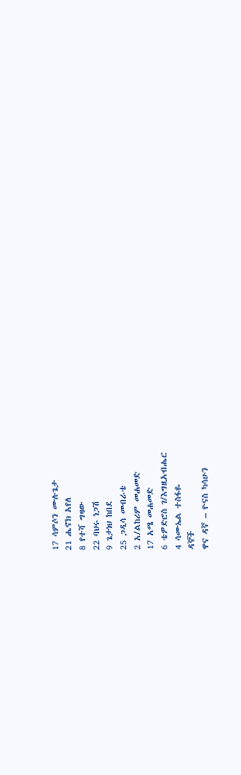17 ሳምሶን ሙሉጌታ
21 ሔኖክ አየለ
8 የተሻ ግዛው
22 ባህሩ ነጋሽ
9 ጌታነህ ከበደ
25 ጋዲሳ መብራቴ
2 አ/ልከሪም መሐመድ
17 አሜ መሐመድ
6 ቴዎድሮስ ገ/እግዚአብሔር
4 ሳሙኤል ተስፋዬ
ዳኞች
ዋና ዳኛ – ዮናስ ካሳሁን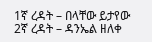1ኛ ረዳት – በላቸው ይታየው
2ኛ ረዳት – ዳንኤል ዘለቀ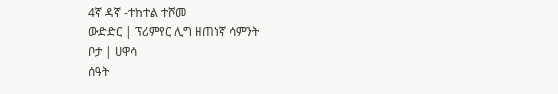4ኛ ዳኛ -ተከተል ተሾመ
ውድድር | ፕሪምየር ሊግ ዘጠነኛ ሳምንት
ቦታ | ሀዋሳ
ሰዓት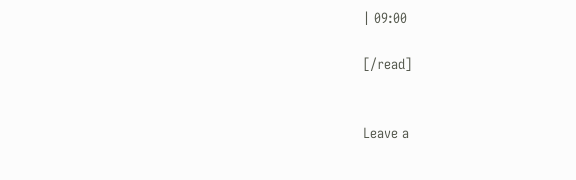| 09:00

[/read]


Leave a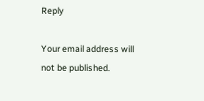Reply

Your email address will not be published.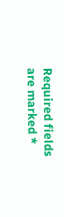Required fields are marked *